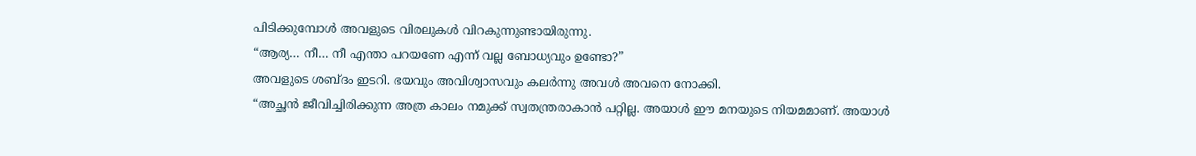പിടിക്കുമ്പോൾ അവളുടെ വിരലുകൾ വിറകുന്നുണ്ടായിരുന്നു.
“ആര്യ… നീ… നീ എന്താ പറയണേ എന്ന് വല്ല ബോധ്യവും ഉണ്ടോ?”
അവളുടെ ശബ്ദം ഇടറി. ഭയവും അവിശ്വാസവും കലർന്നു അവൾ അവനെ നോക്കി.
“അച്ഛൻ ജീവിച്ചിരിക്കുന്ന അത്ര കാലം നമുക്ക് സ്വതന്ത്രരാകാൻ പറ്റില്ല. അയാൾ ഈ മനയുടെ നിയമമാണ്. അയാൾ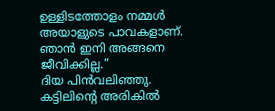ഉള്ളിടത്തോളം നമ്മൾ അയാളുടെ പാവകളാണ്. ഞാൻ ഇനി അങ്ങനെ ജീവിക്കില്ല.”
ദിയ പിൻവലിഞ്ഞു. കട്ടിലിന്റെ അരികിൽ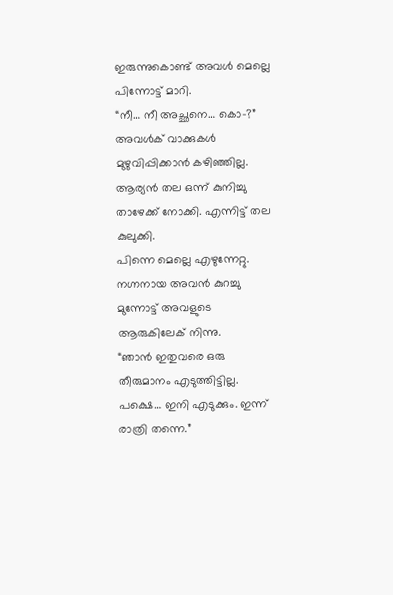ഇരുന്നുകൊണ്ട് അവൾ മെല്ലെ പിന്നോട്ട് മാറി.
“നീ… നീ അച്ഛനെ… കൊ-?” അവൾക് വാക്കുകൾ മുഴുവിപ്പിക്കാൻ കഴിഞ്ഞില്ല.
ആര്യൻ തല ഒന്ന് കുനിച്ചു താഴേക്ക് നോക്കി. എന്നിട്ട് തല കുലുക്കി.
പിന്നെ മെല്ലെ എഴുന്നേറ്റു.
നഗ്നനായ അവൻ കുറച്ചു മുന്നോട്ട് അവളുടെ ആരുകിലേക് നിന്നു.
“ഞാൻ ഇതുവരെ ഒരു തീരുമാനം എടുത്തിട്ടില്ല. പക്ഷെ… ഇനി എടുക്കും. ഇന്ന് രാത്രി തന്നെ.”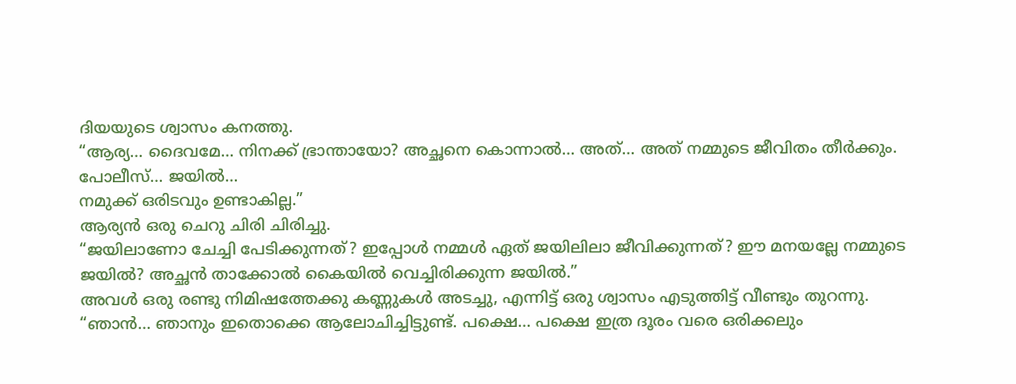ദിയയുടെ ശ്വാസം കനത്തു.
“ആര്യ… ദൈവമേ… നിനക്ക് ഭ്രാന്തായോ? അച്ഛനെ കൊന്നാൽ… അത്… അത് നമ്മുടെ ജീവിതം തീർക്കും.
പോലീസ്… ജയിൽ…
നമുക്ക് ഒരിടവും ഉണ്ടാകില്ല.”
ആര്യൻ ഒരു ചെറു ചിരി ചിരിച്ചു.
“ജയിലാണോ ചേച്ചി പേടിക്കുന്നത്? ഇപ്പോൾ നമ്മൾ ഏത് ജയിലിലാ ജീവിക്കുന്നത്? ഈ മനയല്ലേ നമ്മുടെ ജയിൽ? അച്ഛൻ താക്കോൽ കൈയിൽ വെച്ചിരിക്കുന്ന ജയിൽ.”
അവൾ ഒരു രണ്ടു നിമിഷത്തേക്കു കണ്ണുകൾ അടച്ചു, എന്നിട്ട് ഒരു ശ്വാസം എടുത്തിട്ട് വീണ്ടും തുറന്നു.
“ഞാൻ… ഞാനും ഇതൊക്കെ ആലോചിച്ചിട്ടുണ്ട്. പക്ഷെ… പക്ഷെ ഇത്ര ദൂരം വരെ ഒരിക്കലും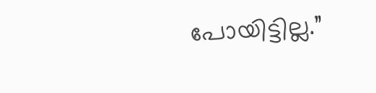പോയിട്ടില്ല.”